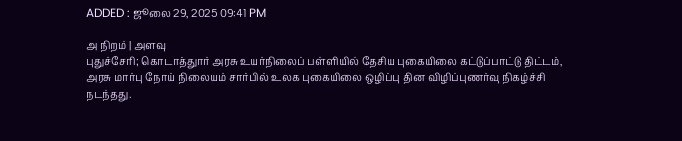ADDED : ஜூலை 29, 2025 09:41 PM

அ நிறம் | அளவு
புதுச்சேரி; கொடாத்துார் அரசு உயர்நிலைப் பள்ளியில் தேசிய புகையிலை கட்டுப்பாட்டு திட்டம், அரசு மார்பு நோய் நிலையம் சார்பில் உலக புகையிலை ஒழிப்பு தின விழிப்புணர்வு நிகழ்ச்சி நடந்தது.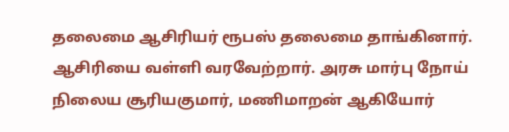தலைமை ஆசிரியர் ரூபஸ் தலைமை தாங்கினார். ஆசிரியை வள்ளி வரவேற்றார். அரசு மார்பு நோய் நிலைய சூரியகுமார், மணிமாறன் ஆகியோர்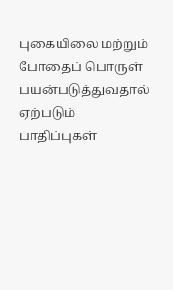புகையிலை மற்றும் போதைப் பொருள் பயன்படுத்துவதால் ஏற்படும் பாதிப்புகள்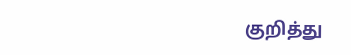குறித்து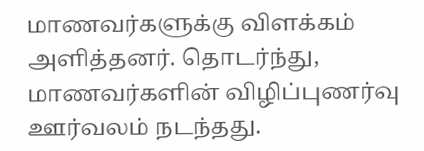மாணவர்களுக்கு விளக்கம் அளித்தனர். தொடர்ந்து, மாணவர்களின் விழிப்புணர்வு ஊர்வலம் நடந்தது.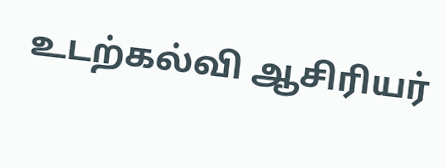உடற்கல்வி ஆசிரியர்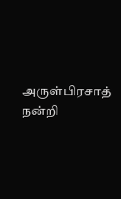அருள்பிரசாத் நன்றி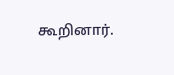கூறினார்.